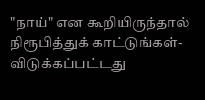"நாய்" என கூறியிருந்தால் நிரூபித்துக் காட்டுங்கள்- விடுக்கப்பட்டது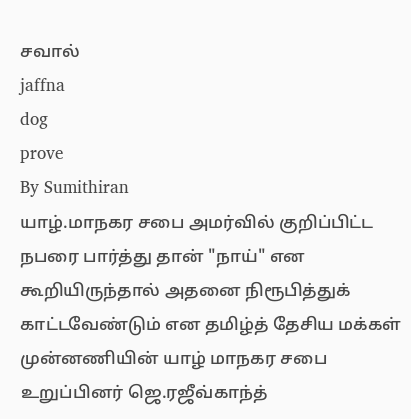சவால்
jaffna
dog
prove
By Sumithiran
யாழ்.மாநகர சபை அமர்வில் குறிப்பிட்ட நபரை பார்த்து தான் "நாய்" என கூறியிருந்தால் அதனை நிரூபித்துக் காட்டவேண்டும் என தமிழ்த் தேசிய மக்கள் முன்னணியின் யாழ் மாநகர சபை உறுப்பினர் ஜெ.ரஜீவ்காந்த்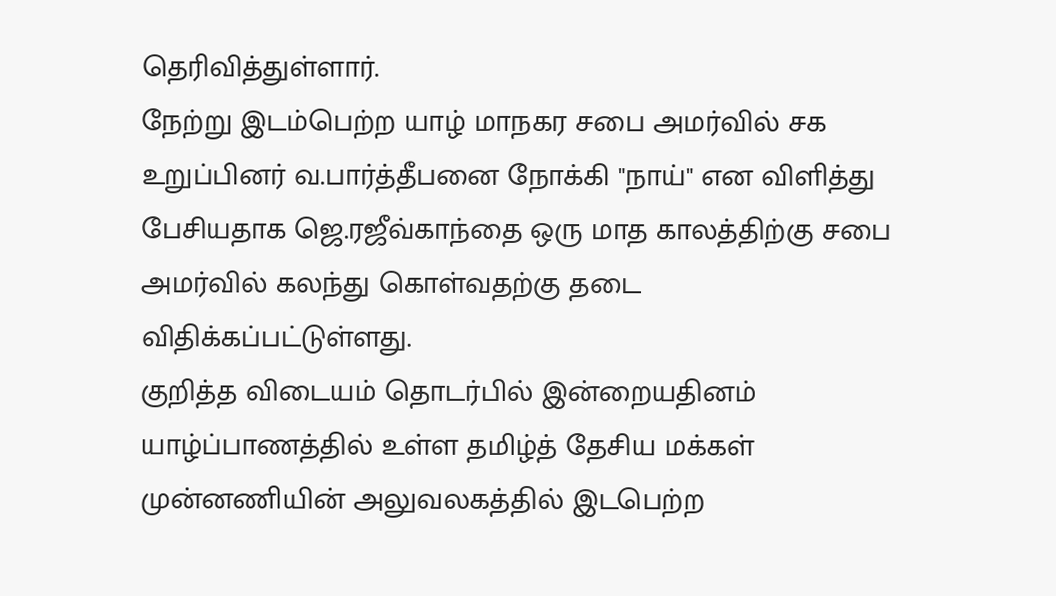தெரிவித்துள்ளார்.
நேற்று இடம்பெற்ற யாழ் மாநகர சபை அமர்வில் சக உறுப்பினர் வ.பார்த்தீபனை நோக்கி "நாய்" என விளித்து பேசியதாக ஜெ.ரஜீவ்காந்தை ஒரு மாத காலத்திற்கு சபை அமர்வில் கலந்து கொள்வதற்கு தடை விதிக்கப்பட்டுள்ளது.
குறித்த விடையம் தொடர்பில் இன்றையதினம் யாழ்ப்பாணத்தில் உள்ள தமிழ்த் தேசிய மக்கள் முன்னணியின் அலுவலகத்தில் இடபெற்ற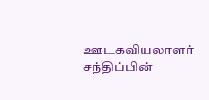ஊடகவியலாளர் சந்திப்பின்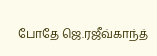போதே ஜெ.ரஜீவ்காந்த்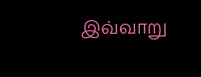இவ்வாறு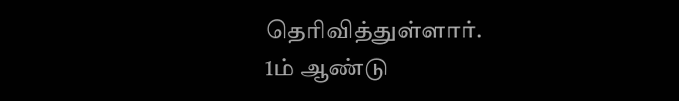தெரிவித்துள்ளார்.
1ம் ஆண்டு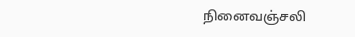நினைவஞ்சலி